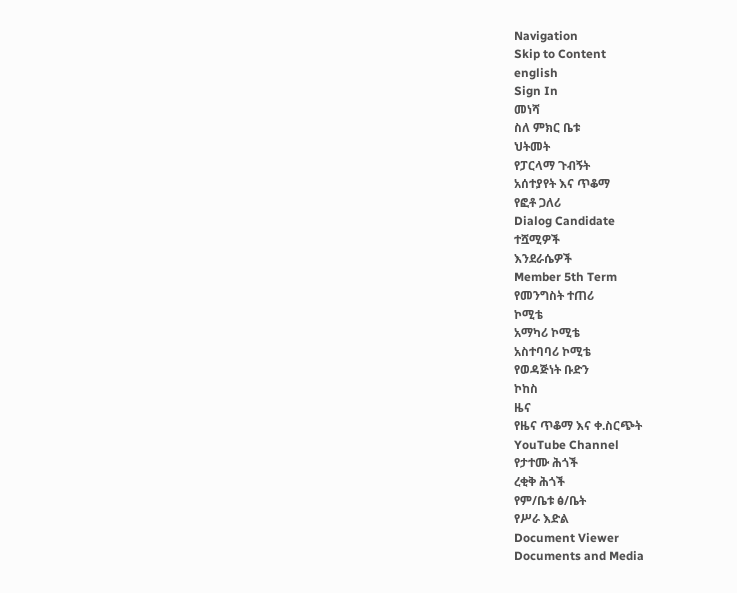Navigation
Skip to Content
english
Sign In
መነሻ
ስለ ምክር ቤቱ
ህትመት
የፓርላማ ጉብኝት
አሰተያየት እና ጥቆማ
የፎቶ ጋለሪ
Dialog Candidate
ተሿሚዎች
እንደራሴዎች
Member 5th Term
የመንግስት ተጠሪ
ኮሚቴ
አማካሪ ኮሚቴ
አስተባባሪ ኮሚቴ
የወዳጅነት ቡድን
ኮከስ
ዜና
የዜና ጥቆማ እና ቀ.ስርጭት
YouTube Channel
የታተሙ ሕጎች
ረቂቅ ሕጎች
የም/ቤቱ ፅ/ቤት
የሥራ እድል
Document Viewer
Documents and Media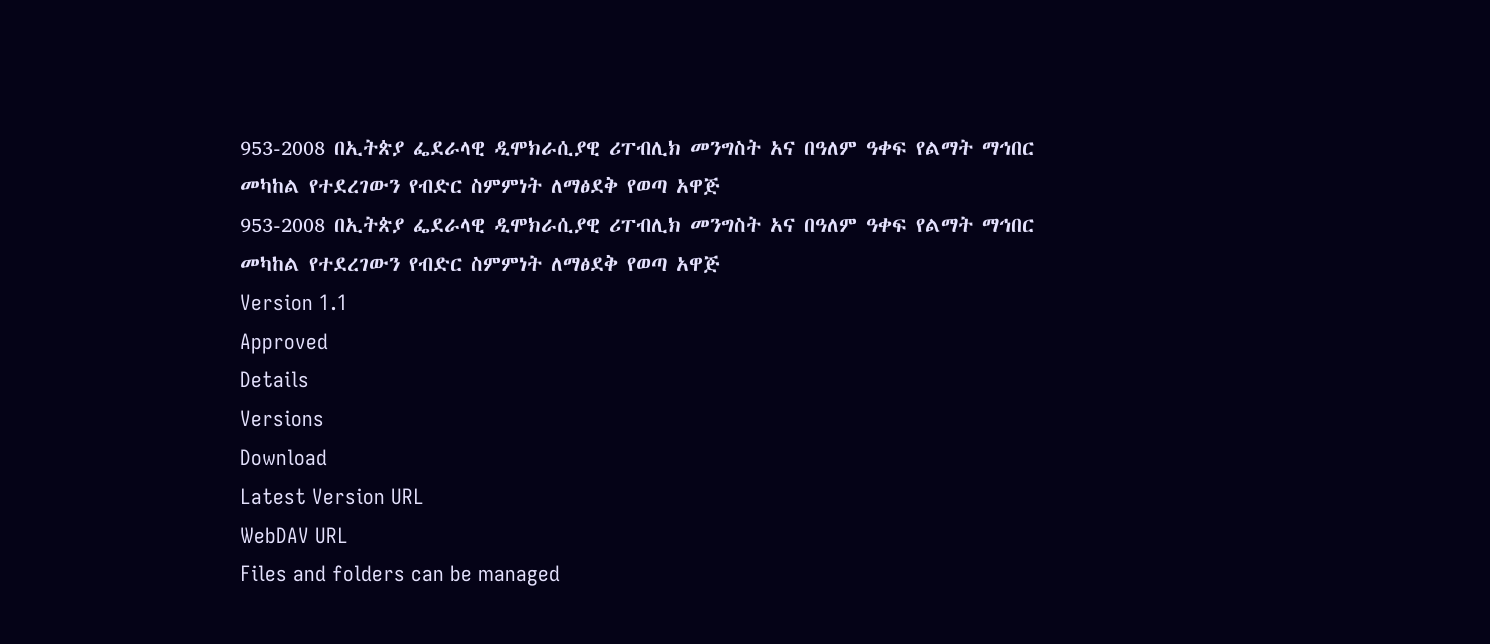953-2008 በኢትጵያ ፌደራላዊ ዲሞክራሲያዊ ሪፐብሊክ መንግስት አና በዓለም ዓቀፍ የልማት ማኅበር መካከል የተደረገውን የብድር ስምምነት ለማፅደቅ የወጣ አዋጅ
953-2008 በኢትጵያ ፌደራላዊ ዲሞክራሲያዊ ሪፐብሊክ መንግስት አና በዓለም ዓቀፍ የልማት ማኅበር መካከል የተደረገውን የብድር ስምምነት ለማፅደቅ የወጣ አዋጅ
Version 1.1
Approved
Details
Versions
Download
Latest Version URL
WebDAV URL
Files and folders can be managed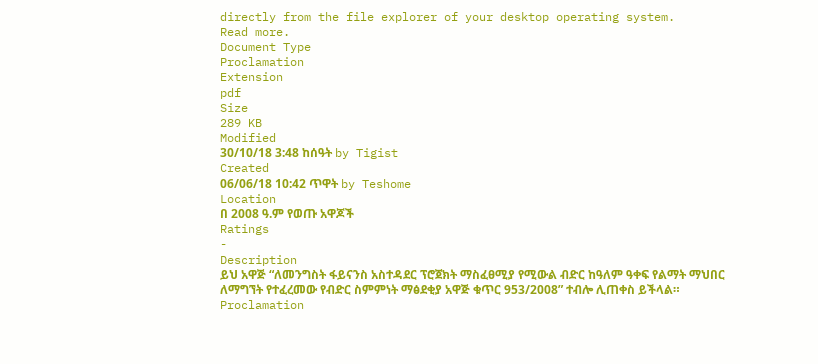directly from the file explorer of your desktop operating system.
Read more.
Document Type
Proclamation
Extension
pdf
Size
289 KB
Modified
30/10/18 3:48 ከሰዓት by Tigist
Created
06/06/18 10:42 ጥዋት by Teshome
Location
በ 2008 ዓ.ም የወጡ አዋጆች
Ratings
-
Description
ይህ አዋጅ “ለመንግስት ፋይናንስ አስተዳደር ፕሮጀክት ማስፈፀሚያ የሚውል ብድር ከዓለም ዓቀፍ የልማት ማህበር ለማግኘት የተፈረመው የብድር ስምምነት ማፅደቂያ አዋጅ ቁጥር 953/2008” ተብሎ ሊጠቀስ ይችላል።
Proclamation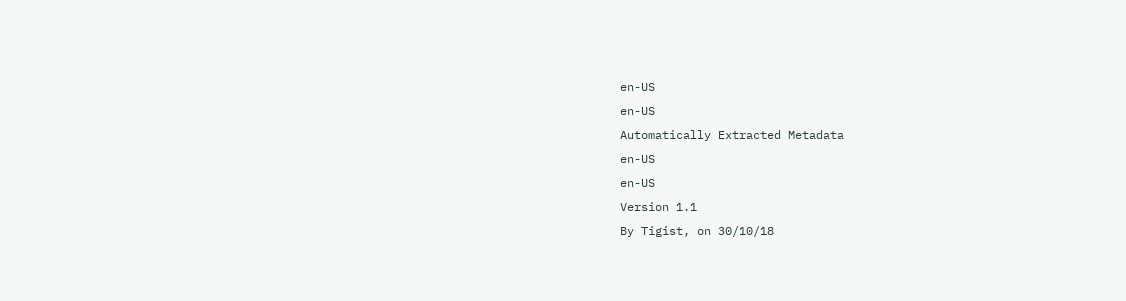en-US
en-US
Automatically Extracted Metadata
en-US
en-US
Version 1.1
By Tigist, on 30/10/18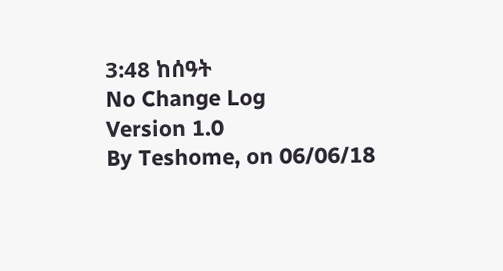3:48 ከሰዓት
No Change Log
Version 1.0
By Teshome, on 06/06/18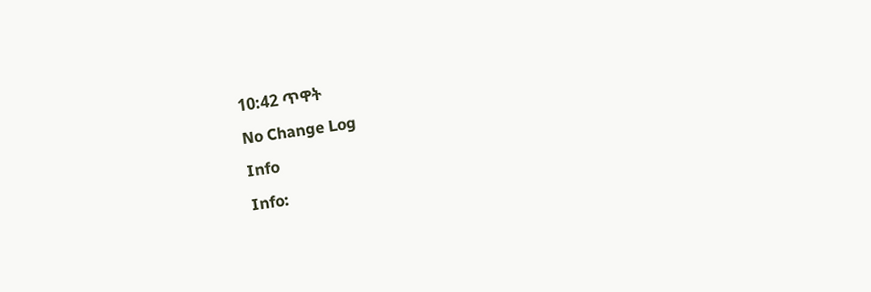10:42 ጥዋት
No Change Log
Info
Info: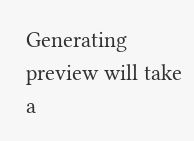Generating preview will take a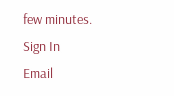few minutes.
Sign In
Email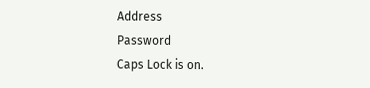Address
Password
Caps Lock is on.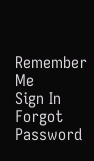Remember Me
Sign In
Forgot Password